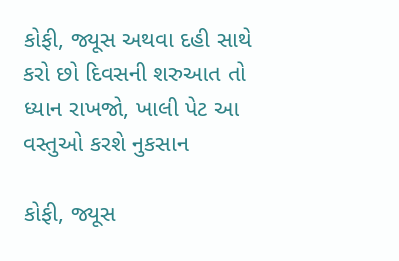કોફી, જ્યૂસ અથવા દહી સાથે કરો છો દિવસની શરુઆત તો ધ્યાન રાખજો, ખાલી પેટ આ વસ્તુઓ કરશે નુકસાન

કોફી, જ્યૂસ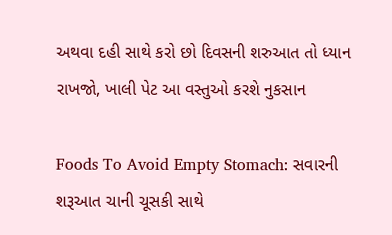અથવા દહી સાથે કરો છો દિવસની શરુઆત તો ધ્યાન રાખજો, ખાલી પેટ આ વસ્તુઓ કરશે નુકસાન

Foods To Avoid Empty Stomach: સવારની શરૂઆત ચાની ચૂસકી સાથે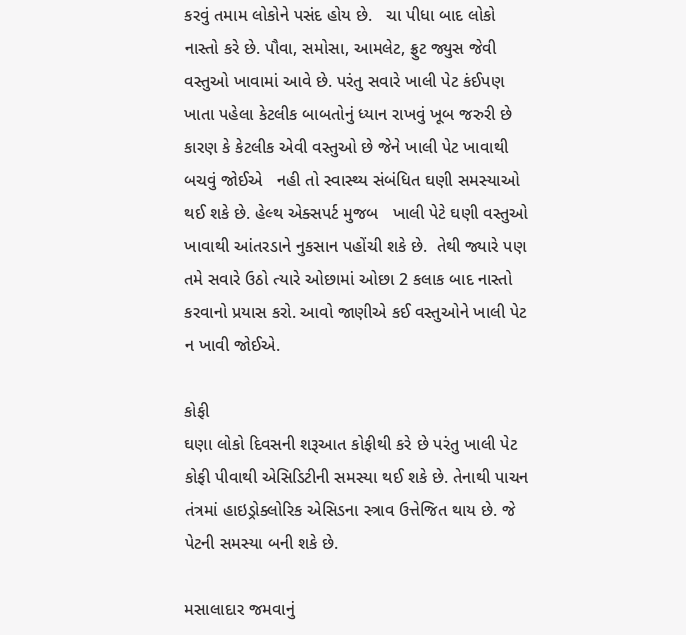કરવું તમામ લોકોને પસંદ હોય છે.   ચા પીધા બાદ લોકો નાસ્તો કરે છે. પૌવા, સમોસા, આમલેટ, ફ્રુટ જ્યુસ જેવી વસ્તુઓ ખાવામાં આવે છે. પરંતુ સવારે ખાલી પેટ કંઈપણ ખાતા પહેલા કેટલીક બાબતોનું ધ્યાન રાખવું ખૂબ જરુરી છે કારણ કે કેટલીક એવી વસ્તુઓ છે જેને ખાલી પેટ ખાવાથી બચવું જોઈએ   નહી તો સ્વાસ્થ્ય સંબંધિત ઘણી સમસ્યાઓ થઈ શકે છે. હેલ્થ એક્સપર્ટ મુજબ   ખાલી પેટે ઘણી વસ્તુઓ ખાવાથી આંતરડાને નુકસાન પહોંચી શકે છે.  તેથી જ્યારે પણ તમે સવારે ઉઠો ત્યારે ઓછામાં ઓછા 2 કલાક બાદ નાસ્તો કરવાનો પ્રયાસ કરો. આવો જાણીએ કઈ વસ્તુઓને ખાલી પેટ ન ખાવી જોઈએ.

કોફી
ઘણા લોકો દિવસની શરૂઆત કોફીથી કરે છે પરંતુ ખાલી પેટ કોફી પીવાથી એસિડિટીની સમસ્યા થઈ શકે છે. તેનાથી પાચન તંત્રમાં હાઇડ્રોક્લોરિક એસિડના સ્ત્રાવ ઉત્તેજિત થાય છે. જે પેટની સમસ્યા બની શકે છે.

મસાલાદાર જમવાનું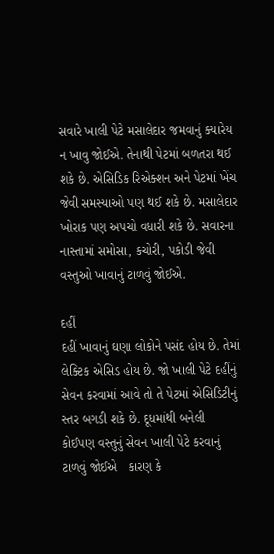સવારે ખાલી પેટે મસાલેદાર જમવાનું ક્યારેય ન ખાવુ જોઈએ. તેનાથી પેટમાં બળતરા થઈ શકે છે. એસિડિક રિએક્શન અને પેટમાં ખેંચ જેવી સમસ્યાઓ પણ થઈ શકે છે. મસાલેદાર ખોરાક પણ અપચો વધારી શકે છે. સવારના નાસ્તામાં સમોસા, કચોરી, પકોડી જેવી વસ્તુઓ ખાવાનું ટાળવું જોઈએ.

દહીં
દહીં ખાવાનું ઘણા લોકોને પસંદ હોય છે. તેમાં લેક્ટિક એસિડ હોય છે. જો ખાલી પેટે દહીંનું સેવન કરવામાં આવે તો તે પેટમાં એસિડિટીનું સ્તર બગડી શકે છે. દૂધમાંથી બનેલી કોઈપણ વસ્તુનું સેવન ખાલી પેટે કરવાનું ટાળવું જોઈએ   કારણ કે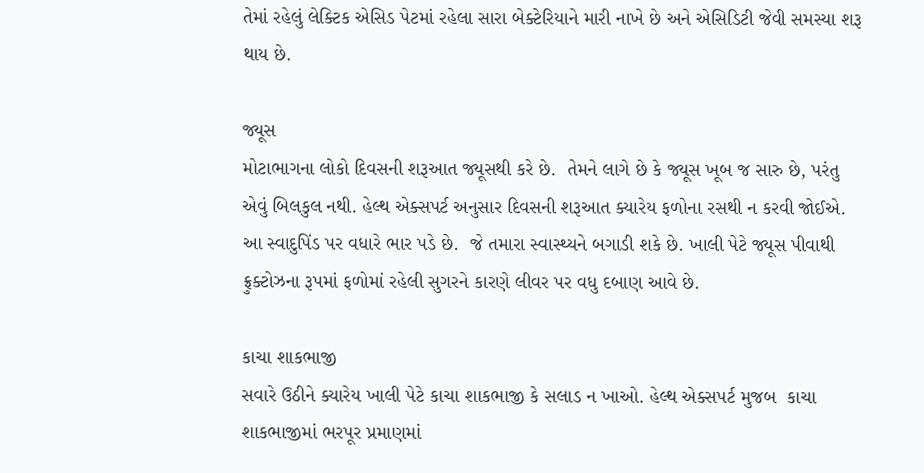તેમાં રહેલું લેક્ટિક એસિડ પેટમાં રહેલા સારા બેક્ટેરિયાને મારી નાખે છે અને એસિડિટી જેવી સમસ્યા શરૂ થાય છે.

જ્યૂસ
મોટાભાગના લોકો દિવસની શરૂઆત જ્યૂસથી કરે છે.  તેમને લાગે છે કે જ્યૂસ ખૂબ જ સારુ છે, પરંતુ એવું બિલકુલ નથી. હેલ્થ એક્સપર્ટ અનુસાર દિવસની શરૂઆત ક્યારેય ફળોના રસથી ન કરવી જોઈએ. આ સ્વાદુપિંડ પર વધારે ભાર પડે છે.  જે તમારા સ્વાસ્થ્યને બગાડી શકે છે. ખાલી પેટે જ્યૂસ પીવાથી ફ્રુક્ટોઝના રૂપમાં ફળોમાં રહેલી સુગરને કારણે લીવર પર વધુ દબાણ આવે છે.

કાચા શાકભાજી
સવારે ઉઠીને ક્યારેય ખાલી પેટે કાચા શાકભાજી કે સલાડ ન ખાઓ. હેલ્થ એક્સપર્ટ મુજબ  કાચા શાકભાજીમાં ભરપૂર પ્રમાણમાં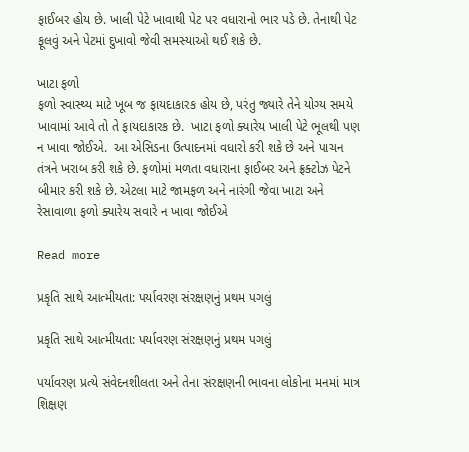ફાઈબર હોય છે. ખાલી પેટે ખાવાથી પેટ પર વધારાનો ભાર પડે છે. તેનાથી પેટ ફૂલવું અને પેટમાં દુખાવો જેવી સમસ્યાઓ થઈ શકે છે.

ખાટા ફળો
ફળો સ્વાસ્થ્ય માટે ખૂબ જ ફાયદાકારક હોય છે, પરંતુ જ્યારે તેને યોગ્ય સમયે ખાવામાં આવે તો તે ફાયદાકારક છે.  ખાટા ફળો ક્યારેય ખાલી પેટે ભૂલથી પણ ન ખાવા જોઈએ.  આ એસિડના ઉત્પાદનમાં વધારો કરી શકે છે અને પાચન તંત્રને ખરાબ કરી શકે છે. ફળોમાં મળતા વધારાના ફાઈબર અને ફ્રક્ટોઝ પેટને બીમાર કરી શકે છે. એટલા માટે જામફળ અને નારંગી જેવા ખાટા અને રેસાવાળા ફળો ક્યારેય સવારે ન ખાવા જોઈએ

Read more

પ્રકૃતિ સાથે આત્મીયતા: પર્યાવરણ સંરક્ષણનું પ્રથમ પગલું

પ્રકૃતિ સાથે આત્મીયતા: પર્યાવરણ સંરક્ષણનું પ્રથમ પગલું

પર્યાવરણ પ્રત્યે સંવેદનશીલતા અને તેના સંરક્ષણની ભાવના લોકોના મનમાં માત્ર શિક્ષણ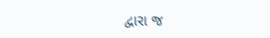દ્વારા જ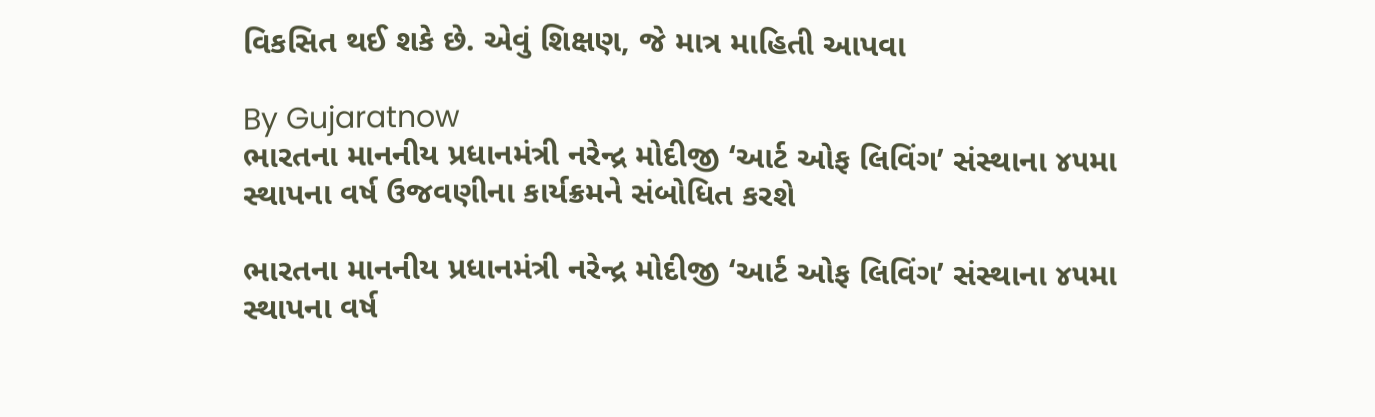વિકસિત થઈ શકે છે. એવું શિક્ષણ, જે માત્ર માહિતી આપવા

By Gujaratnow
ભારતના માનનીય પ્રધાનમંત્રી નરેન્દ્ર મોદીજી ‘આર્ટ ઓફ લિવિંગ’ સંસ્થાના ૪૫મા સ્થાપના વર્ષ ઉજવણીના કાર્યક્રમને સંબોધિત કરશે

ભારતના માનનીય પ્રધાનમંત્રી નરેન્દ્ર મોદીજી ‘આર્ટ ઓફ લિવિંગ’ સંસ્થાના ૪૫મા સ્થાપના વર્ષ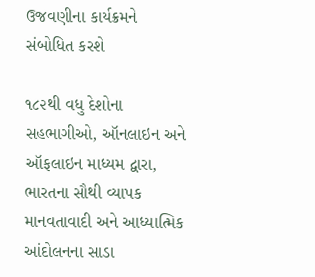ઉજવણીના કાર્યક્રમને સંબોધિત કરશે

૧૮૨થી વધુ દેશોના સહભાગીઓ, ઑનલાઇન અને ઑફલાઇન માધ્યમ દ્વારા, ભારતના સૌથી વ્યાપક માનવતાવાદી અને આધ્યાત્મિક આંદોલનના સાડા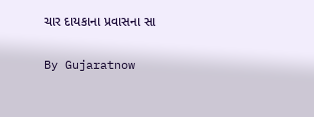ચાર દાયકાના પ્રવાસના સા

By Gujaratnow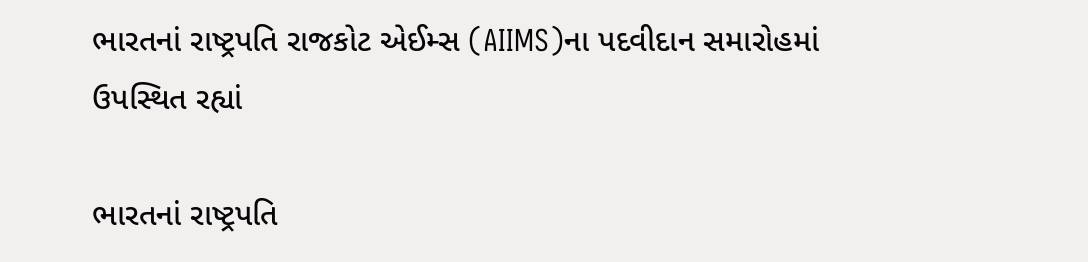ભારતનાં રાષ્ટ્રપતિ રાજકોટ એઈમ્સ (AIIMS)ના પદવીદાન સમારોહમાં ઉપસ્થિત રહ્યાં

ભારતનાં રાષ્ટ્રપતિ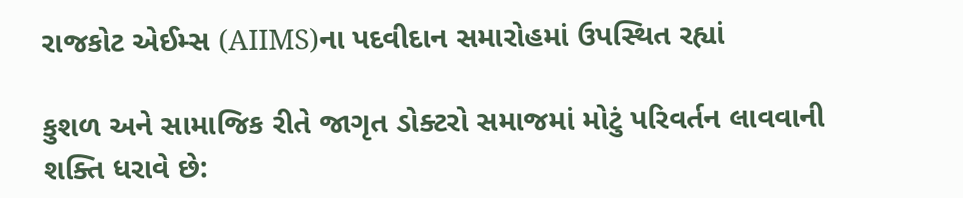રાજકોટ એઈમ્સ (AIIMS)ના પદવીદાન સમારોહમાં ઉપસ્થિત રહ્યાં

કુશળ અને સામાજિક રીતે જાગૃત ડોક્ટરો સમાજમાં મોટું પરિવર્તન લાવવાની શક્તિ ધરાવે છે: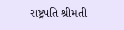રાષ્ટ્રપતિ શ્રીમતી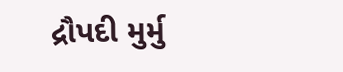દ્રૌપદી મુર્મુ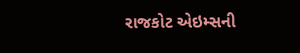રાજકોટ એઇમ્સની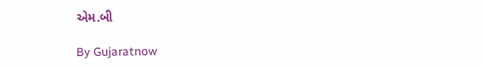એમ.બી

By Gujaratnow